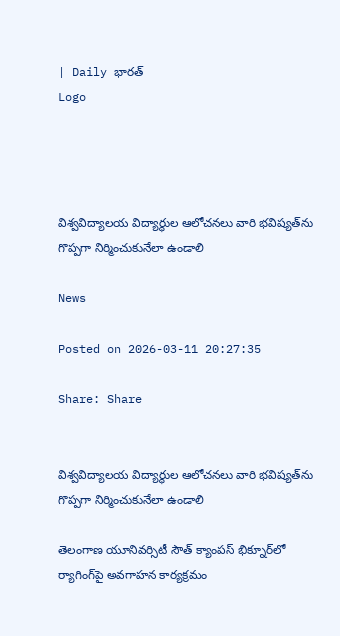| Daily భారత్
Logo




విశ్వవిద్యాలయ విద్యార్థుల ఆలోచనలు వారి భవిష్యత్‌ను గొప్పగా నిర్మించుకునేలా ఉండాలి

News

Posted on 2026-03-11 20:27:35

Share: Share


విశ్వవిద్యాలయ విద్యార్థుల ఆలోచనలు వారి భవిష్యత్‌ను గొప్పగా నిర్మించుకునేలా ఉండాలి

తెలంగాణ యూనివర్సిటీ సౌత్ క్యాంపస్ భిక్నూర్‌లో ర్యాగింగ్‌పై అవగాహన కార్యక్రమం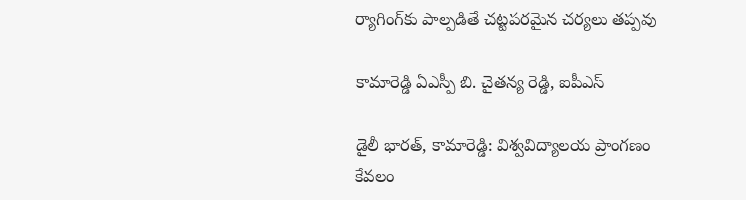ర్యాగింగ్‌కు పాల్పడితే చట్టపరమైన చర్యలు తప్పవు

కామారెడ్డి ఏఎస్పీ బి. చైతన్య రెడ్డి, ఐపీఎస్

డైలీ భారత్, కామారెడ్డి: విశ్వవిద్యాలయ ప్రాంగణం కేవలం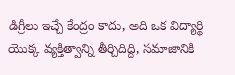డిగ్రీలు ఇచ్చే కేంద్రం కాదు, అది ఒక విద్యార్థి యొక్క వ్యక్తిత్వాన్ని తీర్చిదిద్ది, సమాజానికి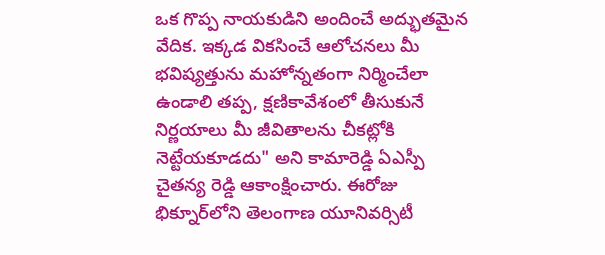ఒక గొప్ప నాయకుడిని అందించే అద్భుతమైన వేదిక. ఇక్కడ వికసించే ఆలోచనలు మీ భవిష్యత్తును మహోన్నతంగా నిర్మించేలా ఉండాలి తప్ప, క్షణికావేశంలో తీసుకునే నిర్ణయాలు మీ జీవితాలను చీకట్లోకి నెట్టేయకూడదు" అని కామారెడ్డి ఏఎస్పీ చైతన్య రెడ్డి ఆకాంక్షించారు. ఈరోజు భిక్నూర్‌లోని తెలంగాణ యూనివర్సిటీ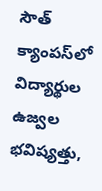సౌత్ క్యాంపస్‌లో విద్యార్థుల ఉజ్వల భవిష్యత్తు,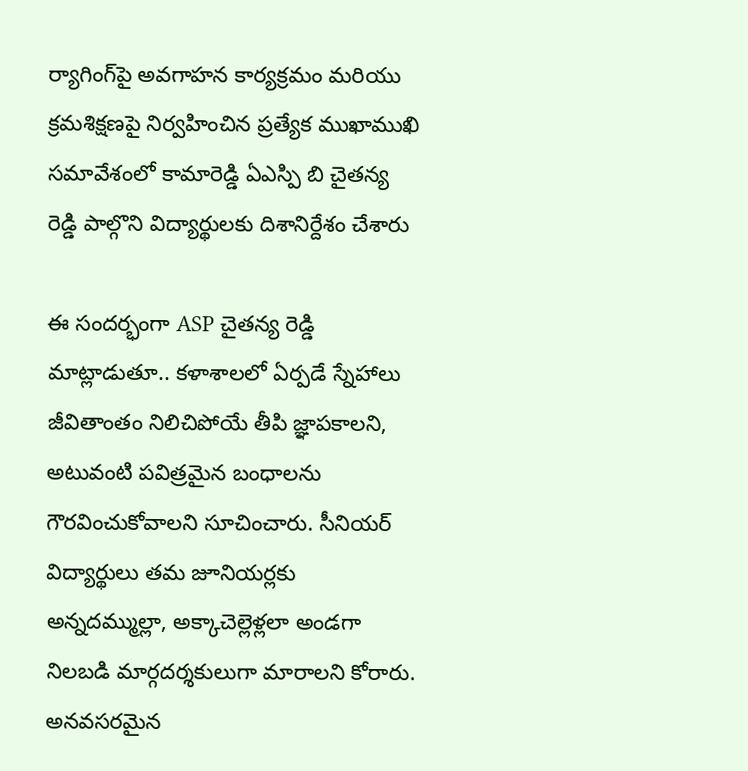ర్యాగింగ్‌పై అవగాహన కార్యక్రమం మరియు క్రమశిక్షణపై నిర్వహించిన ప్రత్యేక ముఖాముఖి సమావేశంలో కామారెడ్డి ఏఎస్పి బి చైతన్య రెడ్డి పాల్గొని విద్యార్థులకు దిశానిర్దేశం చేశారు

ఈ సందర్భంగా ASP చైతన్య రెడ్డి మాట్లాడుతూ.. కళాశాలలో ఏర్పడే స్నేహాలు జీవితాంతం నిలిచిపోయే తీపి జ్ఞాపకాలని, అటువంటి పవిత్రమైన బంధాలను గౌరవించుకోవాలని సూచించారు. సీనియర్ విద్యార్థులు తమ జూనియర్లకు అన్నదమ్ముల్లా, అక్కాచెల్లెళ్లలా అండగా నిలబడి మార్గదర్శకులుగా మారాలని కోరారు. అనవసరమైన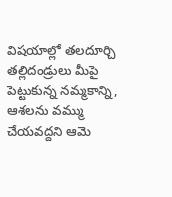విషయాల్లో తలదూర్చి తల్లిదండ్రులు మీపై పెట్టుకున్న నమ్మకాన్ని, ఆశలను వమ్ము చేయవద్దని ఆమె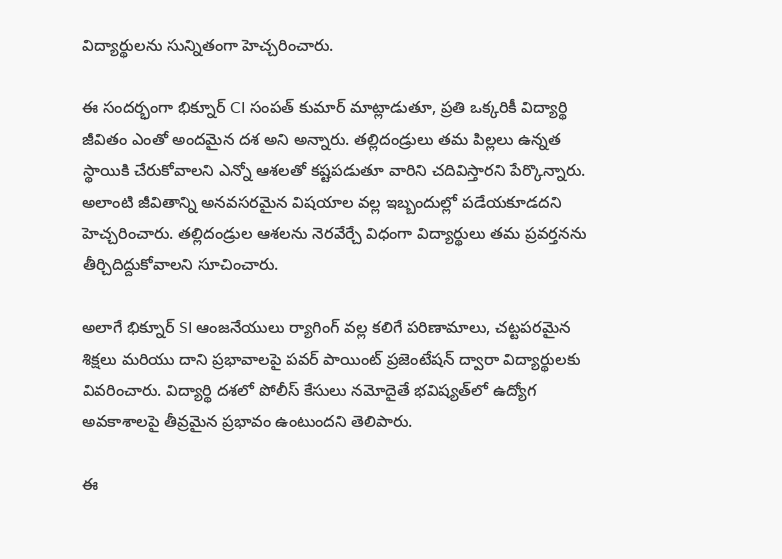విద్యార్థులను సున్నితంగా హెచ్చరించారు.

ఈ సందర్భంగా భిక్నూర్ CI సంపత్ కుమార్ మాట్లాడుతూ, ప్రతి ఒక్కరికీ విద్యార్థి జీవితం ఎంతో అందమైన దశ అని అన్నారు. తల్లిదండ్రులు తమ పిల్లలు ఉన్నత స్థాయికి చేరుకోవాలని ఎన్నో ఆశలతో కష్టపడుతూ వారిని చదివిస్తారని పేర్కొన్నారు. అలాంటి జీవితాన్ని అనవసరమైన విషయాల వల్ల ఇబ్బందుల్లో పడేయకూడదని హెచ్చరించారు. తల్లిదండ్రుల ఆశలను నెరవేర్చే విధంగా విద్యార్థులు తమ ప్రవర్తనను తీర్చిదిద్దుకోవాలని సూచించారు.

అలాగే భిక్నూర్ SI ఆంజనేయులు ర్యాగింగ్ వల్ల కలిగే పరిణామాలు, చట్టపరమైన శిక్షలు మరియు దాని ప్రభావాలపై పవర్ పాయింట్ ప్రజెంటేషన్ ద్వారా విద్యార్థులకు వివరించారు. విద్యార్థి దశలో పోలీస్ కేసులు నమోదైతే భవిష్యత్‌లో ఉద్యోగ అవకాశాలపై తీవ్రమైన ప్రభావం ఉంటుందని తెలిపారు.

ఈ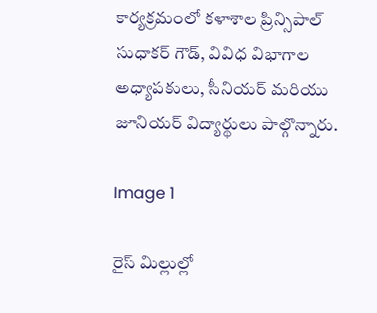కార్యక్రమంలో కళాశాల ప్రిన్సిపాల్ సుధాకర్ గౌడ్, వివిధ విభాగాల అధ్యాపకులు, సీనియర్ మరియు జూనియర్ విద్యార్థులు పాల్గొన్నారు.

Image 1

రైస్ మిల్లుల్లో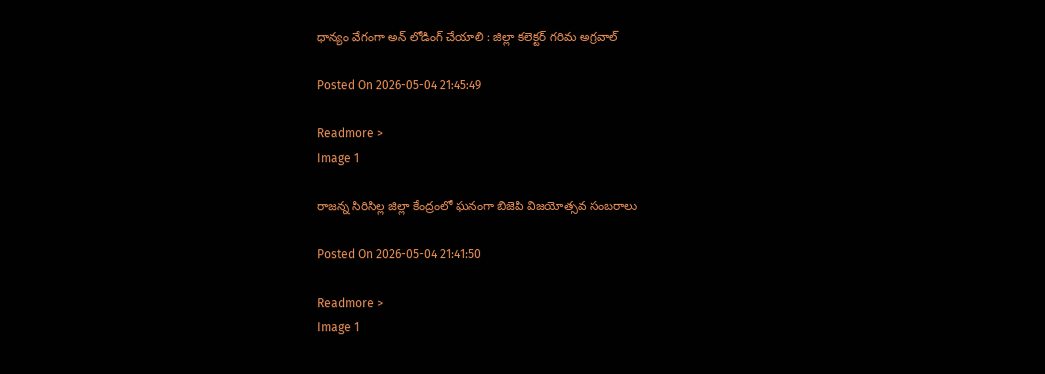ధాన్యం వేగంగా అన్ లోడింగ్ చేయాలి : జిల్లా కలెక్టర్ గరిమ అగ్రవాల్

Posted On 2026-05-04 21:45:49

Readmore >
Image 1

రాజన్న సిరిసిల్ల జిల్లా కేంద్రంలో ఘనంగా బిజెపి విజయోత్సవ సంబరాలు

Posted On 2026-05-04 21:41:50

Readmore >
Image 1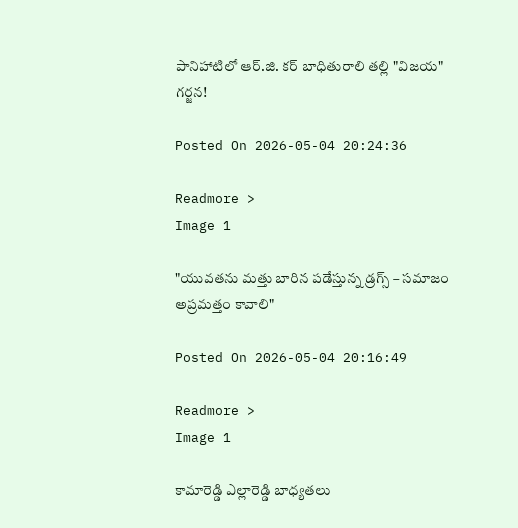పానిహాటిలో ఆర్‌.జి. కర్ బాధితురాలి తల్లి "విజయ" గర్జన!

Posted On 2026-05-04 20:24:36

Readmore >
Image 1

"యువతను మత్తు బారిన పడేస్తున్న డ్రగ్స్ – సమాజం అప్రమత్తం కావాలి"

Posted On 2026-05-04 20:16:49

Readmore >
Image 1

కామారెడ్డి ఎల్లారెడ్డి బాధ్యతలు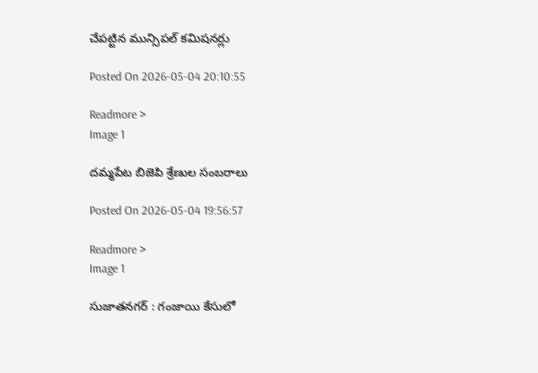చేపట్టిన మున్సిపల్ కమిషనర్లు

Posted On 2026-05-04 20:10:55

Readmore >
Image 1

దమ్మపేట బిజెపి శ్రేణుల సంబరాలు

Posted On 2026-05-04 19:56:57

Readmore >
Image 1

సుజాతనగర్ : గంజాయి కేసులో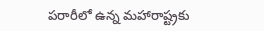పరారీలో ఉన్న మహారాష్ట్రకు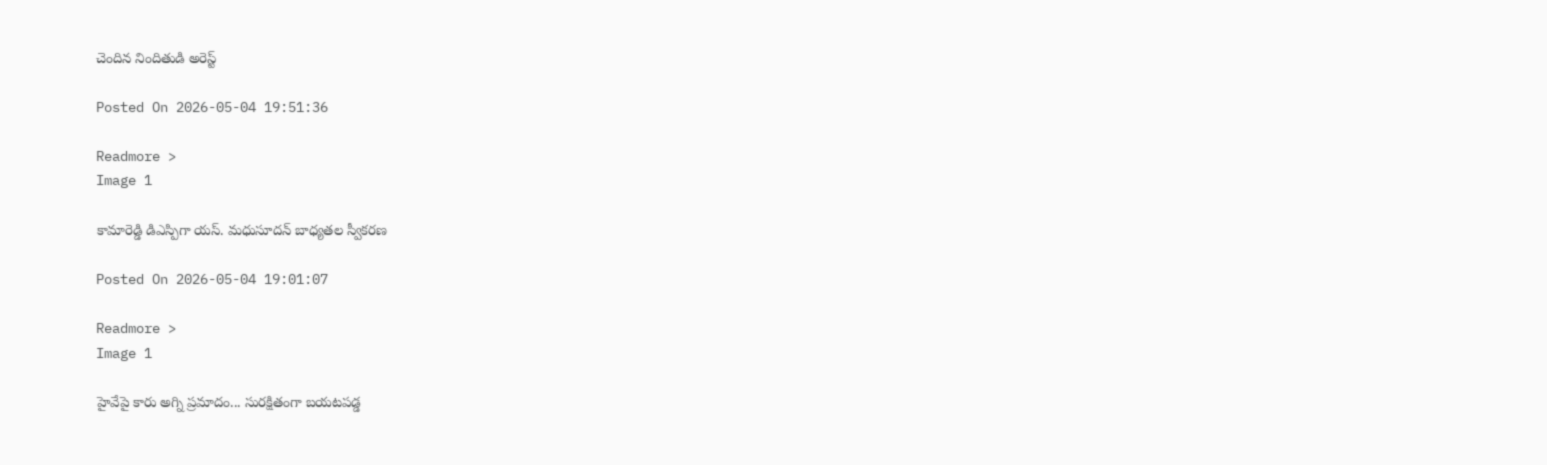చెందిన నిందితుడి అరెస్ట్

Posted On 2026-05-04 19:51:36

Readmore >
Image 1

కామారెడ్డి డిఎస్పిగా యస్. మధుసూదన్ బాధ్యతల స్వీకరణ

Posted On 2026-05-04 19:01:07

Readmore >
Image 1

హైవేపై కారు అగ్ని ప్రమాదం... సురక్షితంగా బయటపడ్డ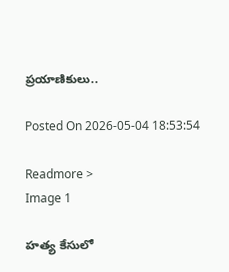ప్రయాణికులు..

Posted On 2026-05-04 18:53:54

Readmore >
Image 1

హత్య కేసులో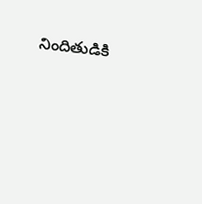నిందితుడికి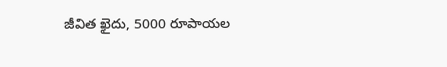జీవిత ఖైదు, 5000 రూపాయల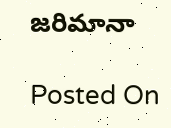జరిమానా

Posted On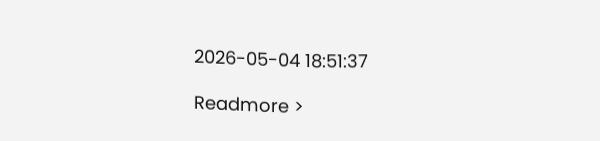2026-05-04 18:51:37

Readmore >